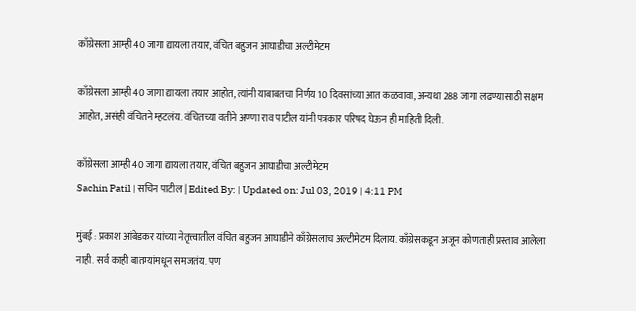काँग्रेसला आम्ही 40 जागा द्यायला तयार, वंचित बहुजन आघाडीचा अल्टीमेटम

काँग्रेसला आम्ही 40 जागा द्यायला तयार आहोत, त्यांनी याबाबतचा निर्णय 10 दिवसांच्या आत कळवावा, अन्यथा 288 जागा लढण्यासाठी सक्षम आहोत, असंही वंचितने म्हटलंय. वंचितच्या वतीने अण्णा राव पाटील यांनी पत्रकार परिषद घेऊन ही माहिती दिली.

काँग्रेसला आम्ही 40 जागा द्यायला तयार, वंचित बहुजन आघाडीचा अल्टीमेटम
Sachin Patil | सचिन पाटील | Edited By: | Updated on: Jul 03, 2019 | 4:11 PM

मुंबई : प्रकाश आंबेडकर यांच्या नेतृत्त्वातील वंचित बहुजन आघाडीने काँग्रेसलाच अल्टीमेटम दिलाय. काँग्रेसकडून अजून कोणताही प्रस्ताव आलेला नाही. सर्व काही बातम्यांमधून समजतंय. पण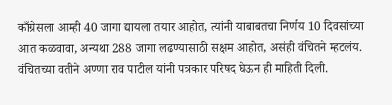काँग्रेसला आम्ही 40 जागा द्यायला तयार आहोत, त्यांनी याबाबतचा निर्णय 10 दिवसांच्या आत कळवावा, अन्यथा 288 जागा लढण्यासाठी सक्षम आहोत, असंही वंचितने म्हटलंय. वंचितच्या वतीने अण्णा राव पाटील यांनी पत्रकार परिषद घेऊन ही माहिती दिली.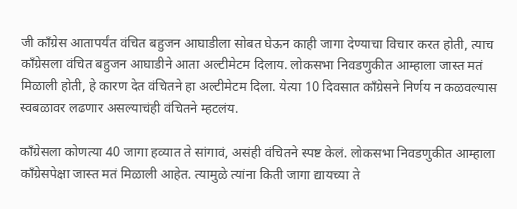जी काँग्रेस आतापर्यंत वंचित बहुजन आघाडीला सोबत घेऊन काही जागा देण्याचा विचार करत होती, त्याच काँग्रेसला वंचित बहुजन आघाडीने आता अल्टीमेटम दिलाय. लोकसभा निवडणुकीत आम्हाला जास्त मतं मिळाली होती, हे कारण देत वंचितने हा अल्टीमेटम दिला. येत्या 10 दिवसात काँग्रेसने निर्णय न कळवल्यास स्वबळावर लढणार असल्याचंही वंचितने म्हटलंय.

काँग्रेसला कोणत्या 40 जागा हव्यात ते सांगावं, असंही वंचितने स्पष्ट केलं. लोकसभा निवडणुकीत आम्हाला काँग्रेसपेक्षा जास्त मतं मिळाली आहेत. त्यामुळे त्यांना किती जागा द्यायच्या ते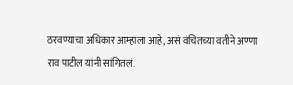ठरवण्याचा अधिकार आम्हाला आहे, असं वंचितच्या वतीने अण्णा राव पाटील यांनी सांगितलं.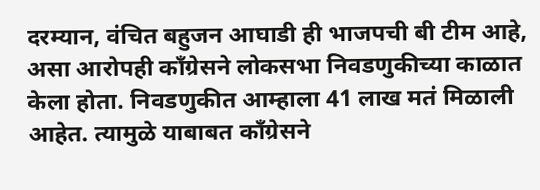दरम्यान, वंचित बहुजन आघाडी ही भाजपची बी टीम आहे, असा आरोपही काँग्रेसने लोकसभा निवडणुकीच्या काळात केला होता. निवडणुकीत आम्हाला 41 लाख मतं मिळाली आहेत. त्यामुळे याबाबत काँग्रेसने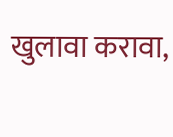खुलावा करावा,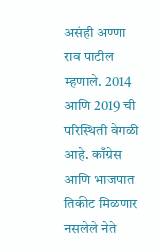असंही अण्णा राव पाटील म्हणाले. 2014 आणि 2019 ची परिस्थिती वेगळी आहे. काँग्रेस आणि भाजपात तिकीट मिळणार नसलेले नेते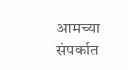आमच्या संपर्कात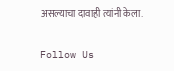असल्याचा दावाही त्यांनी केला.

Follow Us